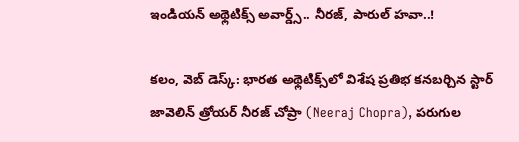ఇండియన్ అథ్లెటిక్స్ అవార్డ్స్‌.. నీరజ్, పారుల్ హవా..!

క‌లం, వెబ్ డెస్క్: భారత అథ్లెటిక్స్‌లో విశేష ప్రతిభ కనబర్చిన స్టార్ జావెలిన్ త్రోయర్ నీరజ్ చోప్రా (Neeraj Chopra), పరుగుల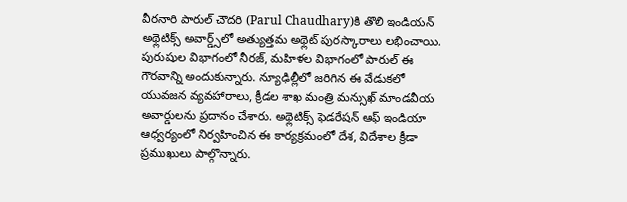వీరనారి పారుల్ చౌదరి (Parul Chaudhary)కి తొలి ఇండియన్ అథ్లెటిక్స్ అవార్డ్స్‌లో అత్యుత్తమ అథ్లెట్ పురస్కారాలు లభించాయి. పురుషుల విభాగంలో నీరజ్, మహిళల విభాగంలో పారుల్ ఈ గౌరవాన్ని అందుకున్నారు. న్యూఢిల్లీలో జరిగిన ఈ వేడుకలో యువజన వ్యవహారాలు, క్రీడల శాఖ మంత్రి మన్సుఖ్ మాండవీయ అవార్డులను ప్రదానం చేశారు. అథ్లెటిక్స్ ఫెడరేషన్ ఆఫ్ ఇండియా ఆధ్వర్యంలో నిర్వహించిన ఈ కార్యక్రమంలో దేశ, విదేశాల క్రీడా ప్రముఖులు పాల్గొన్నారు.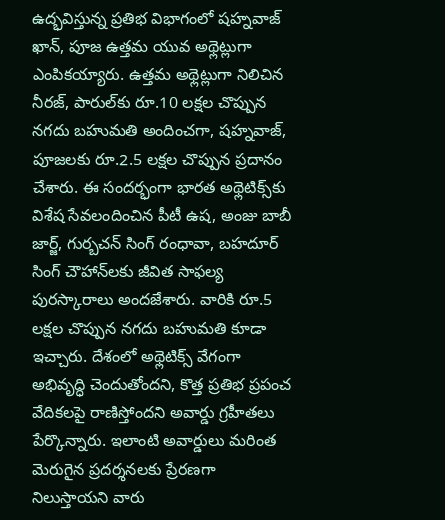ఉద్భవిస్తున్న ప్రతిభ విభాగంలో షహ్నవాజ్ ఖాన్, పూజ ఉత్తమ యువ అథ్లెట్లుగా ఎంపికయ్యారు. ఉత్తమ అథ్లెట్లుగా నిలిచిన నీరజ్, పారుల్‌కు రూ.10 లక్షల చొప్పున నగదు బహుమతి అందించగా, షహ్నవాజ్, పూజలకు రూ.2.5 లక్షల చొప్పున ప్రదానం చేశారు. ఈ సందర్భంగా భారత అథ్లెటిక్స్‌కు విశేష సేవలందించిన పీటీ ఉష, అంజు బాబీ జార్జ్, గుర్బచన్ సింగ్ రంధావా, బహదూర్ సింగ్ చౌహాన్‌లకు జీవిత సాఫల్య పురస్కారాలు అందజేశారు. వారికి రూ.5 లక్షల చొప్పున నగదు బహుమతి కూడా ఇచ్చారు. దేశంలో అథ్లెటిక్స్ వేగంగా అభివృద్ధి చెందుతోందని, కొత్త ప్రతిభ ప్రపంచ వేదికలపై రాణిస్తోందని అవార్డు గ్రహీతలు పేర్కొన్నారు. ఇలాంటి అవార్డులు మరింత మెరుగైన ప్రదర్శనలకు ప్రేరణగా నిలుస్తాయని వారు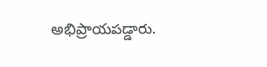అభిప్రాయపడ్డారు.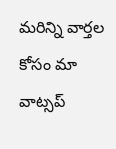మ‌రిన్ని వార్త‌ల కోసం మా వాట్స‌ప్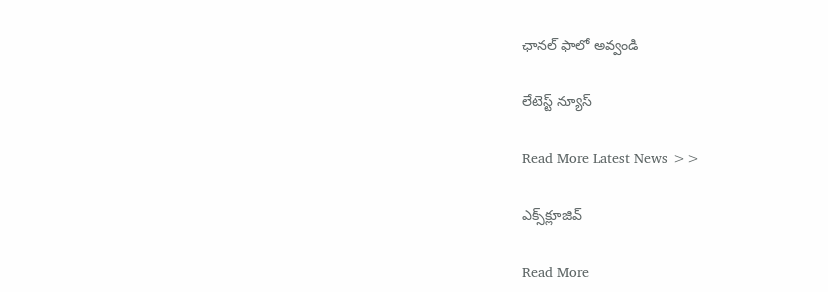ఛాన‌ల్ ఫాలో అవ్వండి

లేటెస్ట్ న్యూస్‌

Read More Latest News >>

ఎక్స్‌క్లూజివ్‌

Read More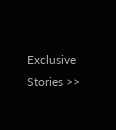Exclusive Stories >>